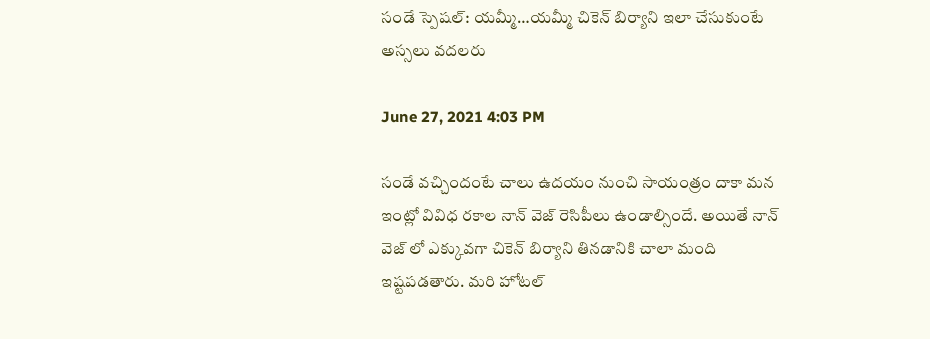సండే స్పెషల్: యమ్మీ…యమ్మీ చికెన్ బిర్యాని ఇలా చేసుకుంటే అస్సలు వదలరు

June 27, 2021 4:03 PM

సండే వచ్చిందంటే చాలు ఉదయం నుంచి సాయంత్రం దాకా మన ఇంట్లో వివిధ రకాల నాన్ వెజ్ రెసిపీలు ఉండాల్సిందే. అయితే నాన్ వెజ్ లో ఎక్కువగా చికెన్ బిర్యాని తినడానికి చాలా మంది ఇష్టపడతారు. మరి హోటల్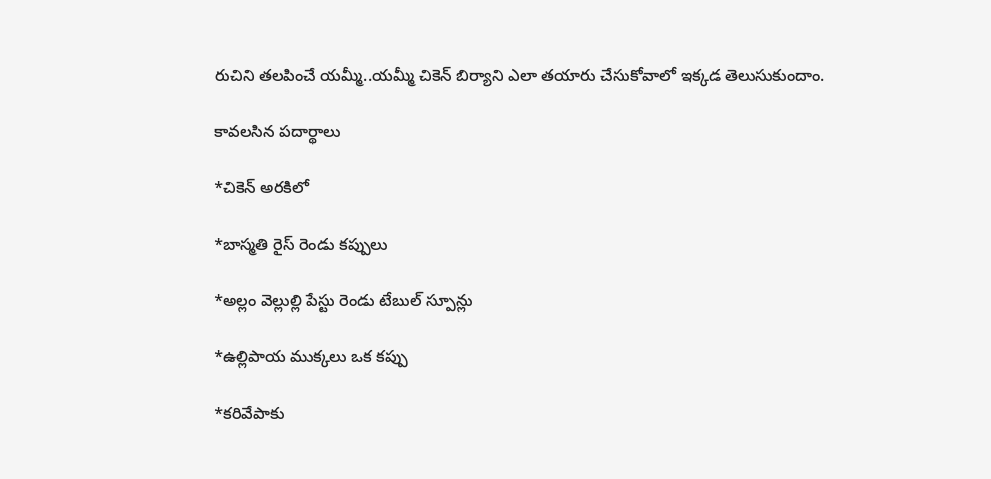రుచిని తలపించే యమ్మీ..యమ్మీ చికెన్ బిర్యాని ఎలా తయారు చేసుకోవాలో ఇక్కడ తెలుసుకుందాం.

కావలసిన పదార్థాలు

*చికెన్ అరకిలో

*బాస్మతి రైస్ రెండు కప్పులు

*అల్లం వెల్లుల్లి పేస్టు రెండు టేబుల్ స్పూన్లు

*ఉల్లిపాయ ముక్కలు ఒక కప్పు

*కరివేపాకు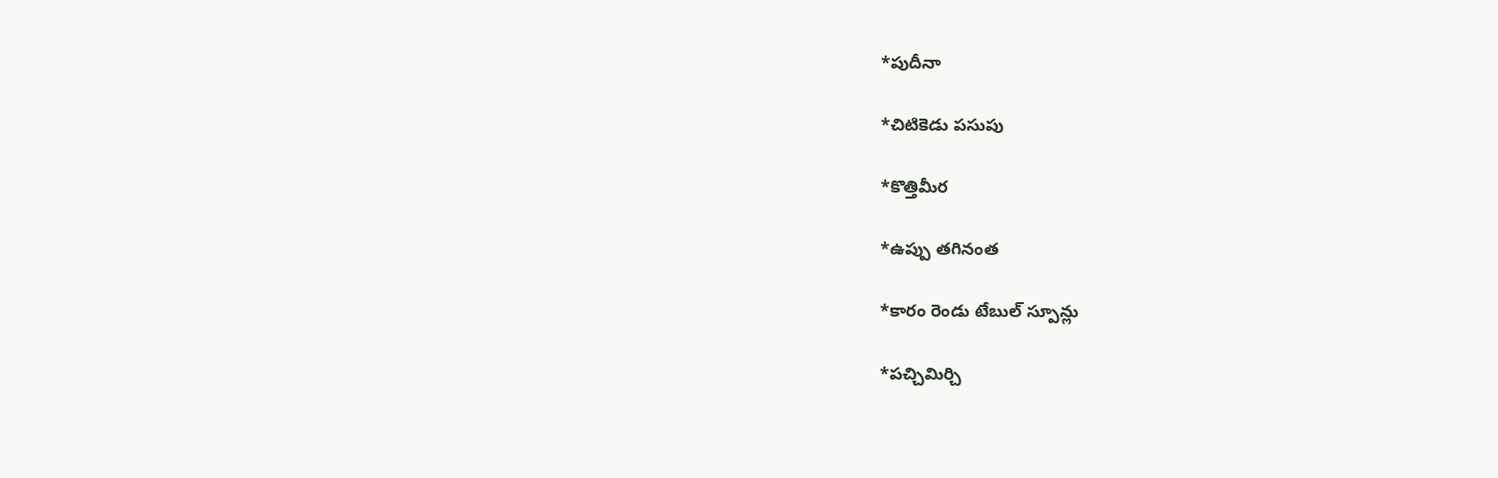*పుదీనా

*చిటికెడు పసుపు

*కొత్తిమీర

*ఉప్పు తగినంత

*కారం రెండు టేబుల్ స్పూన్లు

*పచ్చిమిర్చి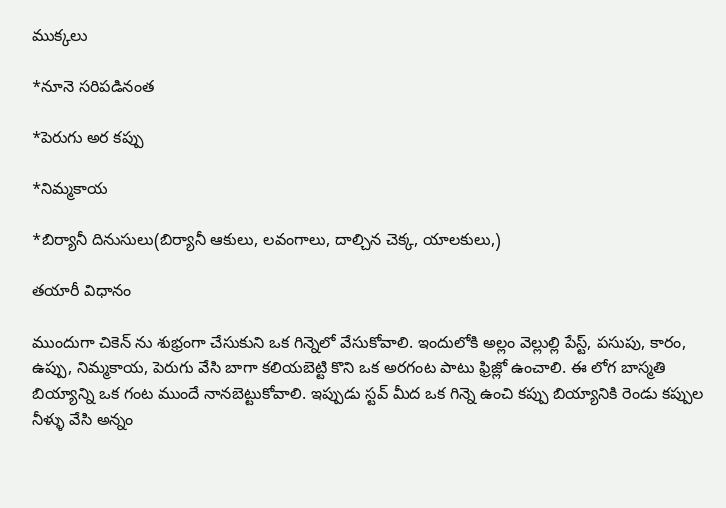ముక్కలు

*నూనె సరిపడినంత

*పెరుగు అర కప్పు

*నిమ్మకాయ

*బిర్యానీ దినుసులు(బిర్యానీ ఆకులు, లవంగాలు, దాల్చిన చెక్క, యాలకులు,)

తయారీ విధానం

ముందుగా చికెన్ ను శుభ్రంగా చేసుకుని ఒక గిన్నెలో వేసుకోవాలి. ఇందులోకి అల్లం వెల్లుల్లి పేస్ట్, పసుపు, కారం, ఉప్పు, నిమ్మకాయ, పెరుగు వేసి బాగా కలియబెట్టి కొని ఒక అరగంట పాటు ఫ్రిజ్లో ఉంచాలి. ఈ లోగ బాస్మతి బియ్యాన్ని ఒక గంట ముందే నానబెట్టుకోవాలి. ఇప్పుడు స్టవ్ మీద ఒక గిన్నె ఉంచి కప్పు బియ్యానికి రెండు కప్పుల నీళ్ళు వేసి అన్నం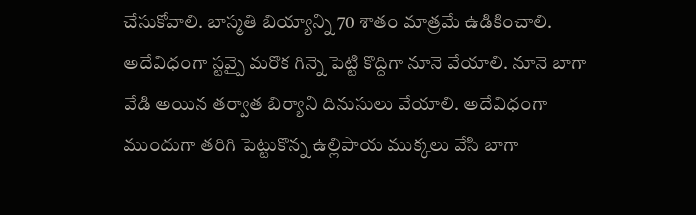చేసుకోవాలి. బాస్మతి బియ్యాన్ని 70 శాతం మాత్రమే ఉడికించాలి. అదేవిధంగా స్టవ్పై మరొక గిన్నె పెట్టి కొద్దిగా నూనె వేయాలి. నూనె బాగా వేడి అయిన తర్వాత బిర్యాని దినుసులు వేయాలి. అదేవిధంగా ముందుగా తరిగి పెట్టుకొన్న ఉల్లిపాయ ముక్కలు వేసి బాగా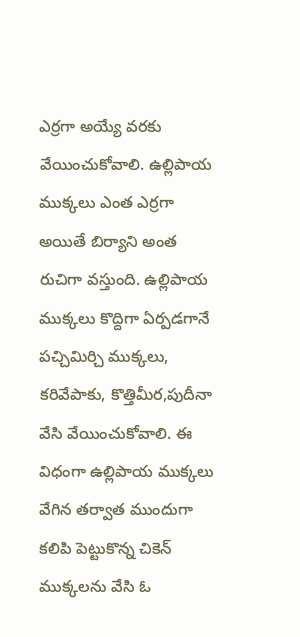ఎర్రగా అయ్యే వరకు వేయించుకోవాలి. ఉల్లిపాయ ముక్కలు ఎంత ఎర్రగా అయితే బిర్యాని అంత రుచిగా వస్తుంది. ఉల్లిపాయ ముక్కలు కొద్దిగా ఏర్పడగానే పచ్చిమిర్చి ముక్కలు, కరివేపాకు, కొత్తిమీర,పుదీనా వేసి వేయించుకోవాలి. ఈ విధంగా ఉల్లిపాయ ముక్కలు వేగిన తర్వాత ముందుగా కలిపి పెట్టుకొన్న చికెన్ ముక్కలను వేసి ఓ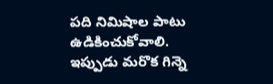పది నిమిషాల పాటు ఉడికించుకోవాలి. ఇప్పుడు మరొక గిన్నె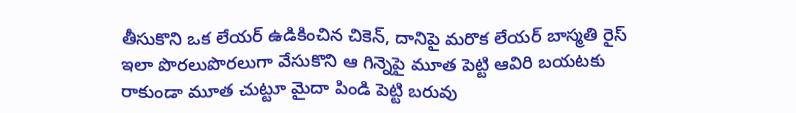తీసుకొని ఒక లేయర్ ఉడికించిన చికెన్, దానిపై మరొక లేయర్ బాస్మతి రైస్ ఇలా పొరలుపొరలుగా వేసుకొని ఆ గిన్నెపై మూత పెట్టి ఆవిరి బయటకు రాకుండా మూత చుట్టూ మైదా పిండి పెట్టి బరువు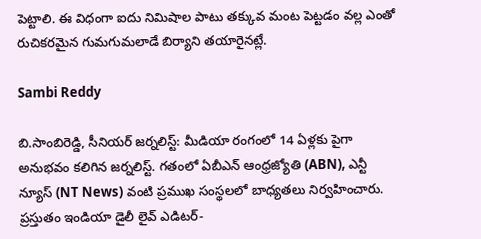పెట్టాలి. ఈ విధంగా ఐదు నిమిషాల పాటు తక్కువ మంట పెట్టడం వల్ల ఎంతో రుచికరమైన గుమగుమలాడే బిర్యాని తయారైనట్లే.

Sambi Reddy

బి.సాంబిరెడ్డి, సీనియర్ జర్నలిస్ట్: మీడియా రంగంలో 14 ఏళ్లకు పైగా అనుభవం కలిగిన జర్నలిస్ట్. గతంలో ఏబీఎన్ ఆంధ్ర‌జ్యోతి (ABN), ఎన్టీ న్యూస్ (NT News) వంటి ప్రముఖ సంస్థలలో బాధ్యతలు నిర్వహించారు. ప్రస్తుతం ఇండియా డైలీ లైవ్ ఎడిటర్-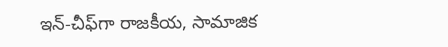ఇన్-చీఫ్‌గా రాజకీయ, సామాజిక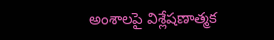అంశాలపై విశ్లేషణాత్మక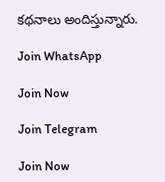కథనాలు అందిస్తున్నారు.

Join WhatsApp

Join Now

Join Telegram

Join Now